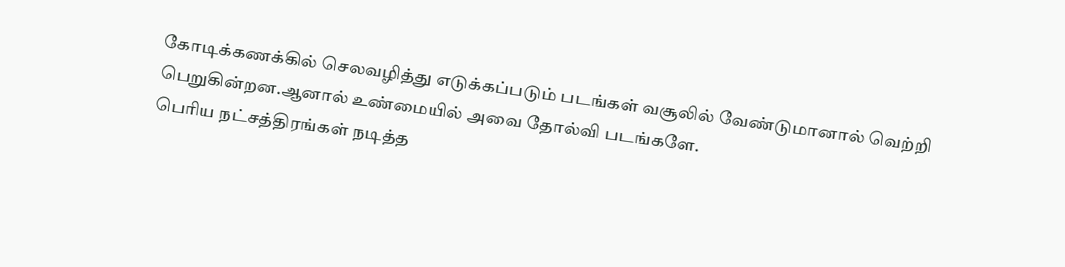கோடிக்கணக்கில் செலவழித்து எடுக்கப்படும் படங்கள் வசூலில் வேண்டுமானால் வெற்றி பெறுகின்றன.ஆனால் உண்மையில் அவை தோல்வி படங்களே.
பெரிய நட்சத்திரங்கள் நடித்த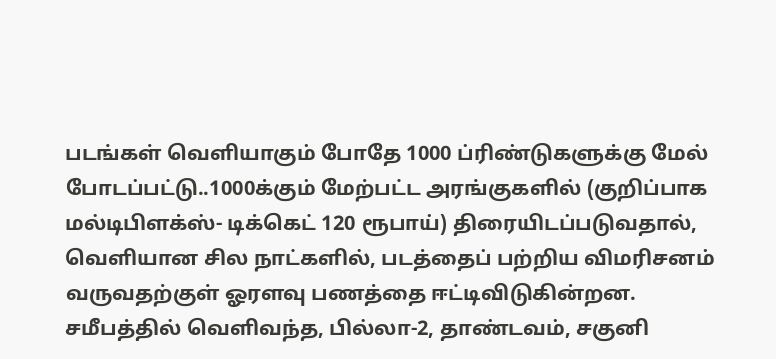படங்கள் வெளியாகும் போதே 1000 ப்ரிண்டுகளுக்கு மேல் போடப்பட்டு..1000க்கும் மேற்பட்ட அரங்குகளில் (குறிப்பாக மல்டிபிளக்ஸ்- டிக்கெட் 120 ரூபாய்) திரையிடப்படுவதால், வெளியான சில நாட்களில், படத்தைப் பற்றிய விமரிசனம் வருவதற்குள் ஓரளவு பணத்தை ஈட்டிவிடுகின்றன.
சமீபத்தில் வெளிவந்த, பில்லா-2, தாண்டவம், சகுனி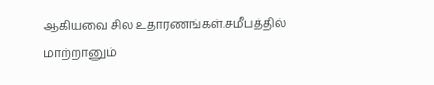ஆகியவை சில உதாரணங்கள்.சமீபத்தில் மாற்றானும்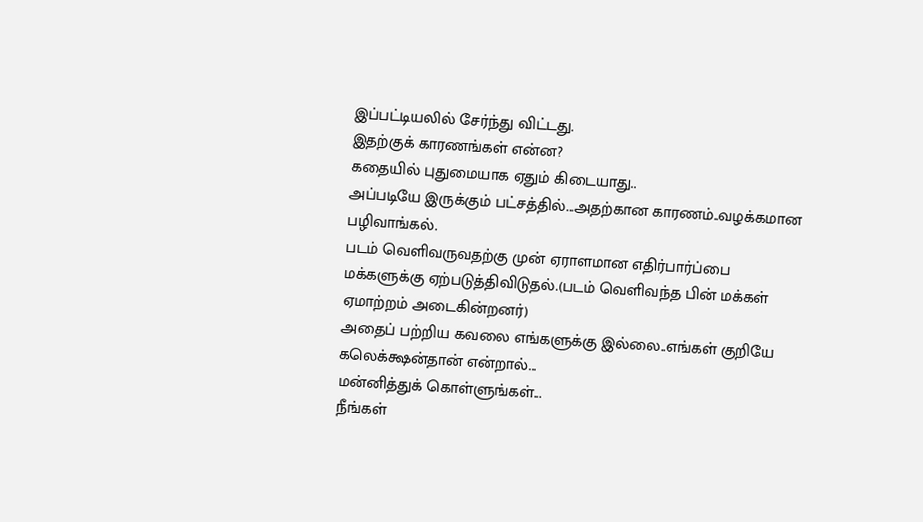இப்பட்டியலில் சேர்ந்து விட்டது.
இதற்குக் காரணங்கள் என்ன?
கதையில் புதுமையாக ஏதும் கிடையாது..
அப்படியே இருக்கும் பட்சத்தில்...அதற்கான காரணம்..வழக்கமான பழிவாங்கல்.
படம் வெளிவருவதற்கு முன் ஏராளமான எதிர்பார்ப்பை மக்களுக்கு ஏற்படுத்திவிடுதல்.(படம் வெளிவந்த பின் மக்கள் ஏமாற்றம் அடைகின்றனர்)
அதைப் பற்றிய கவலை எங்களுக்கு இல்லை..எங்கள் குறியே கலெக்க்ஷன்தான் என்றால்...
மன்னித்துக் கொள்ளுங்கள்...
நீங்கள்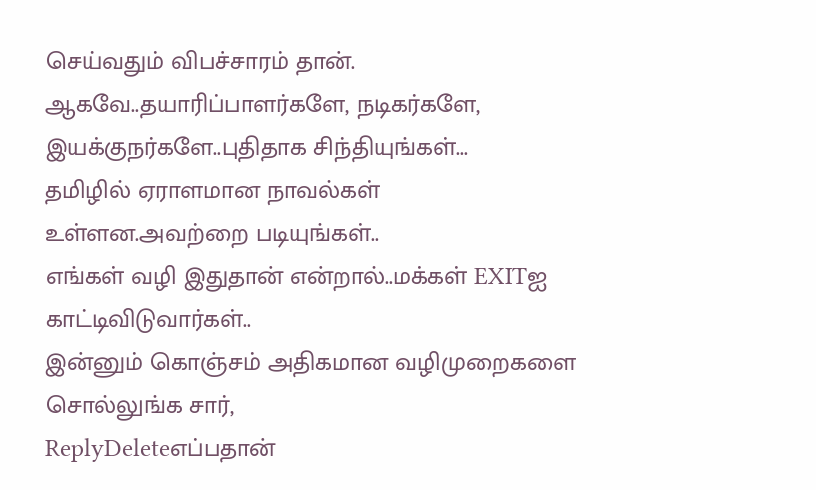செய்வதும் விபச்சாரம் தான்.
ஆகவே..தயாரிப்பாளர்களே, நடிகர்களே, இயக்குநர்களே..புதிதாக சிந்தியுங்கள்...
தமிழில் ஏராளமான நாவல்கள் உள்ளன.அவற்றை படியுங்கள்..
எங்கள் வழி இதுதான் என்றால்..மக்கள் EXITஐ காட்டிவிடுவார்கள்..
இன்னும் கொஞ்சம் அதிகமான வழிமுறைகளை சொல்லுங்க சார்,
ReplyDeleteஎப்பதான்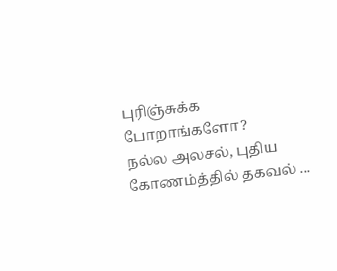புரிஞ்சுக்க போறாங்களோ?
நல்ல அலசல், புதிய கோணம்த்தில் தகவல் ...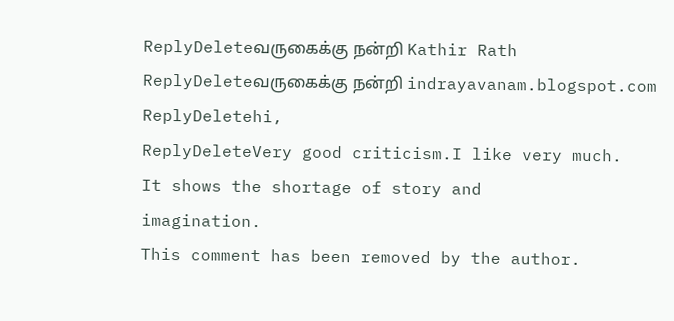ReplyDeleteவருகைக்கு நன்றி Kathir Rath
ReplyDeleteவருகைக்கு நன்றி indrayavanam.blogspot.com
ReplyDeletehi,
ReplyDeleteVery good criticism.I like very much.
It shows the shortage of story and
imagination.
This comment has been removed by the author.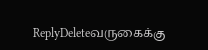ReplyDeleteவருகைக்கு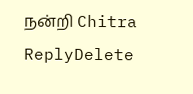நன்றி Chitra
ReplyDelete